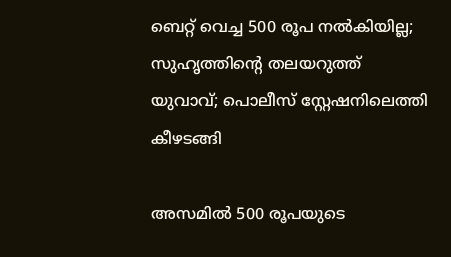ബെറ്റ് വെച്ച 500 രൂപ നല്‍കിയില്ല; സുഹൃത്തിന്റെ തലയറുത്ത് യുവാവ്; പൊലീസ് സ്റ്റേഷനിലെത്തി കീഴടങ്ങി

അസമില്‍ 500 രൂപയുടെ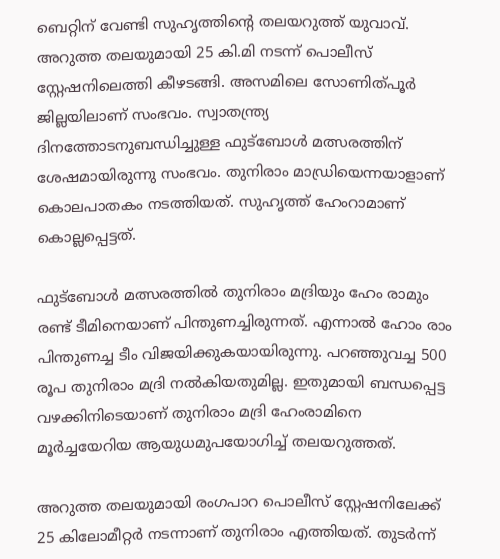ബെറ്റിന് വേണ്ടി സുഹൃത്തിന്റെ തലയറുത്ത് യുവാവ്. അറുത്ത തലയുമായി 25 കി.മി നടന്ന് പൊലീസ് സ്റ്റേഷനിലെത്തി കീഴടങ്ങി. അസമിലെ സോണിത്പൂര്‍ ജില്ലയിലാണ് സംഭവം. സ്വാതന്ത്ര്യ ദിനത്തോടനുബന്ധിച്ചുള്ള ഫുട്ബോള്‍ മത്സരത്തിന് ശേഷമായിരുന്നു സംഭവം. തുനിരാം മാഡ്രിയെന്നയാളാണ് കൊലപാതകം നടത്തിയത്. സുഹൃത്ത് ഹേംറാമാണ് കൊല്ലപ്പെട്ടത്.

ഫുട്ബോള്‍ മത്സരത്തില്‍ തുനിരാം മദ്രിയും ഹേം രാമും രണ്ട് ടീമിനെയാണ് പിന്തുണച്ചിരുന്നത്. എന്നാല്‍ ഹോം രാം പിന്തുണച്ച ടീം വിജയിക്കുകയായിരുന്നു. പറഞ്ഞുവച്ച 500 രൂപ തുനിരാം മദ്രി നല്‍കിയതുമില്ല. ഇതുമായി ബന്ധപ്പെട്ട വഴക്കിനിടെയാണ് തുനിരാം മദ്രി ഹേംരാമിനെ മൂര്‍ച്ചയേറിയ ആയുധമുപയോഗിച്ച് തലയറുത്തത്.

അറുത്ത തലയുമായി രംഗപാറ പൊലീസ് സ്റ്റേഷനിലേക്ക് 25 കിലോമീറ്റര്‍ നടന്നാണ് തുനിരാം എത്തിയത്. തുടര്‍ന്ന്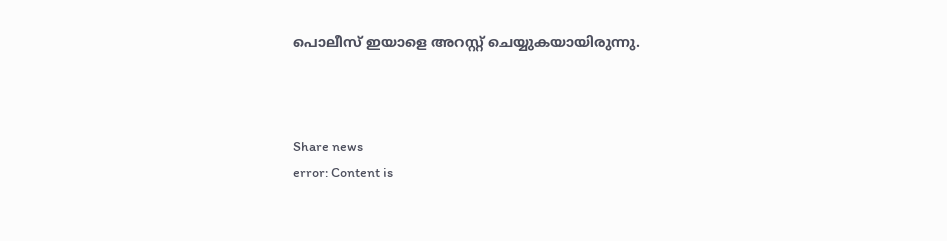പൊലീസ് ഇയാളെ അറസ്റ്റ് ചെയ്യുകയായിരുന്നു.



Share news
error: Content is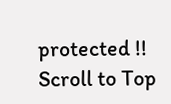protected !!
Scroll to Top